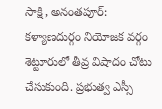సాక్షి, అనంతపూర్: కళ్యాణదుర్గం నియోజక వర్గం శెట్టూరులో తీవ్ర విషాదం చోటు చేసుకుంది. ప్రభుత్వ ఎస్సీ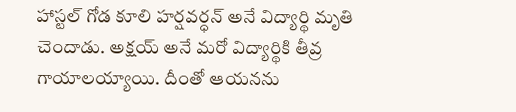హాస్టల్ గోడ కూలి హర్షవర్ధన్ అనే విద్యార్థి మృతి చెందాడు. అక్షయ్ అనే మరో విద్యార్థికి తీవ్ర గాయాలయ్యాయి. దీంతో ఆయనను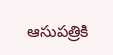ఆసుపత్రికి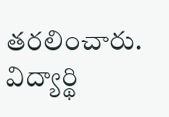తరలించారు. విద్యార్థి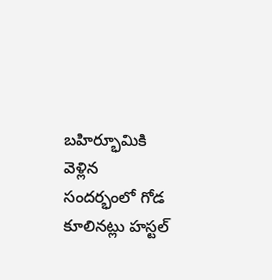బహిర్భూమికి వెళ్లిన సందర్భంలో గోడ కూలినట్లు హస్టల్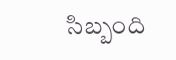సిబ్బంది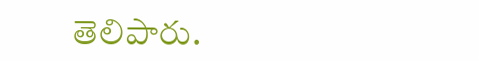తెలిపారు.